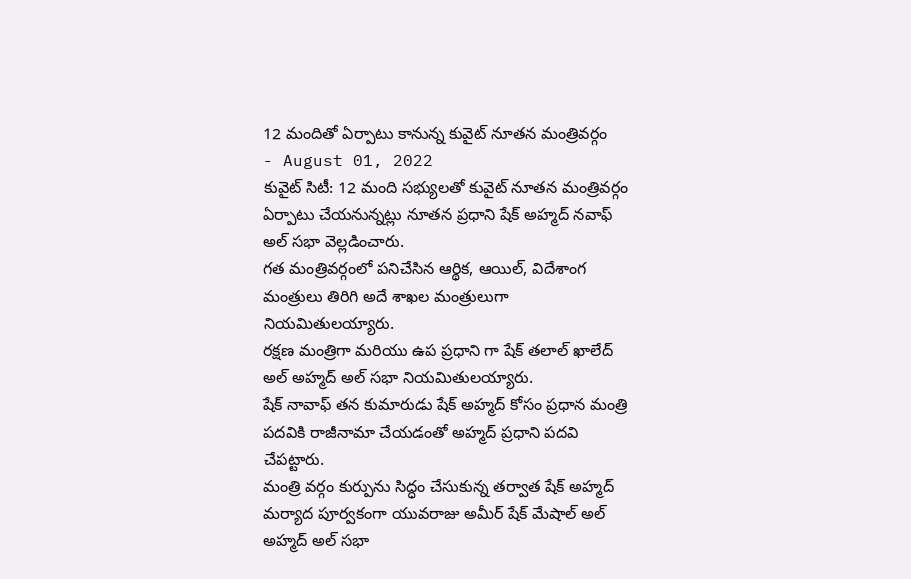12 మందితో ఏర్పాటు కానున్న కువైట్ నూతన మంత్రివర్గం
- August 01, 2022
కువైట్ సిటీ: 12 మంది సభ్యులతో కువైట్ నూతన మంత్రివర్గం ఏర్పాటు చేయనున్నట్లు నూతన ప్రధాని షేక్ అహ్మద్ నవాఫ్ అల్ సభా వెల్లడించారు.
గత మంత్రివర్గంలో పనిచేసిన ఆర్థిక, ఆయిల్, విదేశాంగ మంత్రులు తిరిగి అదే శాఖల మంత్రులుగా నియమితులయ్యారు.
రక్షణ మంత్రిగా మరియు ఉప ప్రధాని గా షేక్ తలాల్ ఖాలేద్ అల్ అహ్మద్ అల్ సభా నియమితులయ్యారు.
షేక్ నావాఫ్ తన కుమారుడు షేక్ అహ్మద్ కోసం ప్రధాన మంత్రి పదవికి రాజీనామా చేయడంతో అహ్మద్ ప్రధాని పదవి చేపట్టారు.
మంత్రి వర్గం కుర్పును సిద్ధం చేసుకున్న తర్వాత షేక్ అహ్మద్ మర్యాద పూర్వకంగా యువరాజు అమీర్ షేక్ మేషాల్ అల్ అహ్మద్ అల్ సభా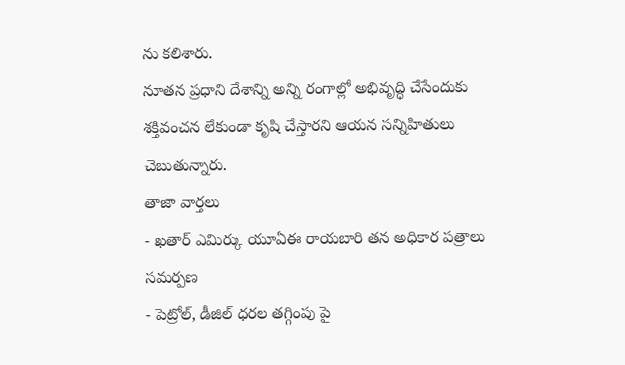ను కలిశారు.
నూతన ప్రధాని దేశాన్ని అన్ని రంగాల్లో అభివృద్ధి చేసేందుకు శక్తివంచన లేకుండా కృషి చేస్తారని ఆయన సన్నిహితులు చెబుతున్నారు.
తాజా వార్తలు
- ఖతార్ ఎమిర్కు యూఏఈ రాయబారి తన అధికార పత్రాలు సమర్పణ
- పెట్రోల్, డీజిల్ ధరల తగ్గింపు పై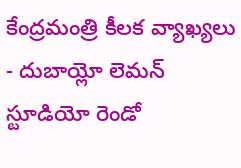కేంద్రమంత్రి కీలక వ్యాఖ్యలు
- దుబాయ్లో లెమన్ స్టూడియో రెండో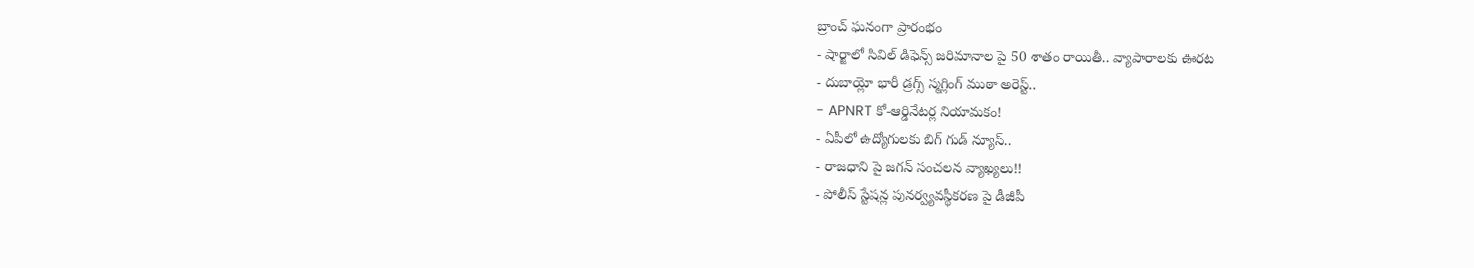బ్రాంచ్ ఘనంగా ప్రారంభం
- షార్జాలో సివిల్ డిఫెన్స్ జరిమానాల పై 50 శాతం రాయితీ.. వ్యాపారాలకు ఊరట
- దుబాయ్లో భారీ డ్రగ్స్ స్మగ్లింగ్ ముఠా అరెస్ట్..
- APNRT కో-ఆర్డినేటర్ల నియామకం!
- ఏపీలో ఉద్యోగులకు బిగ్ గుడ్ న్యూస్..
- రాజధాని పై జగన్ సంచలన వ్యాఖ్యలు!!
- పోలీస్ స్టేషన్ల పునర్వ్యవస్థీకరణ పై డీజీపీ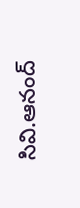సివి.ఆనంద్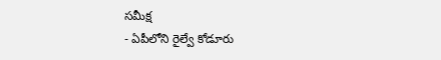సమీక్ష
- ఏపీలోని రైల్వే కోడూరు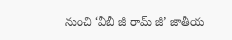నుంచి ‘వీబీ జీ రామ్ జీ’ జాతీయ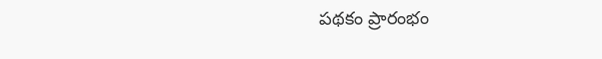పథకం ప్రారంభం